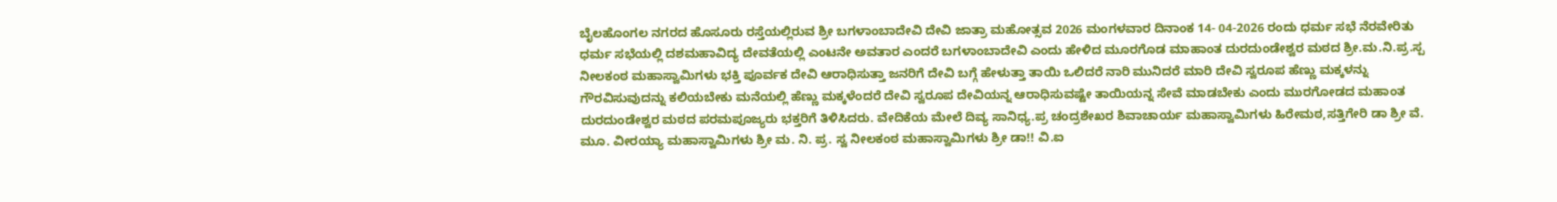ಬೈಲಹೊಂಗಲ ನಗರದ ಹೊಸೂರು ರಸ್ತೆಯಲ್ಲಿರುವ ಶ್ರೀ ಬಗಳಾಂಬಾದೇವಿ ದೇವಿ ಜಾತ್ರಾ ಮಹೋತ್ಸವ 2026 ಮಂಗಳವಾರ ದಿನಾಂಕ 14- 04-2026 ರಂದು ಧರ್ಮ ಸಭೆ ನೆರವೇರಿತು ಧರ್ಮ ಸಭೆಯಲ್ಲಿ ದಶಮಹಾವಿದ್ಯ ದೇವತೆಯಲ್ಲಿ ಎಂಟನೇ ಅವತಾರ ಎಂದರೆ ಬಗಳಾಂಬಾದೇವಿ ಎಂದು ಹೇಳಿದ ಮೂರಗೊಡ ಮಾಹಾಂತ ದುರದುಂಡೇಶ್ವರ ಮಠದ ಶ್ರೀ.ಮ.ನಿ.ಪ್ರ.ಸ್ಪ ನೀಲಕಂಠ ಮಹಾಸ್ವಾಮಿಗಳು ಭಕ್ತಿ ಪೂರ್ವಕ ದೇವಿ ಆರಾಧಿಸುತ್ತಾ ಜನರಿಗೆ ದೇವಿ ಬಗ್ಗೆ ಹೇಳುತ್ತಾ ತಾಯಿ ಒಲಿದರೆ ನಾರಿ ಮುನಿದರೆ ಮಾರಿ ದೇವಿ ಸ್ವರೂಪ ಹೆಣ್ಣು ಮಕ್ಕಳನ್ನು ಗೌರವಿಸುವುದನ್ನು ಕಲಿಯಬೇಕು ಮನೆಯಲ್ಲಿ ಹೆಣ್ಣು ಮಕ್ಕಳೆಂದರೆ ದೇವಿ ಸ್ವರೂಪ ದೇವಿಯನ್ನ ಆರಾಧಿಸುವಷ್ಟೇ ತಾಯಿಯನ್ನ ಸೇವೆ ಮಾಡಬೇಕು ಎಂದು ಮುರಗೋಡದ ಮಹಾಂತ ದುರದುಂಡೇಶ್ವರ ಮಠದ ಪರಮಪೂಜ್ಯರು ಭಕ್ತರಿಗೆ ತಿಳಿಸಿದರು. ವೇದಿಕೆಯ ಮೇಲೆ ದಿವ್ಯ ಸಾನಿಧ್ಯ.ಪ್ರ ಚಂದ್ರಶೇಖರ ಶಿವಾಚಾರ್ಯ ಮಹಾಸ್ವಾಮಿಗಳು ಹಿರೇಮಠ,ಸತ್ತಿಗೇರಿ ಡಾ ಶ್ರೀ ವೆ. ಮೂ. ವೀರಯ್ಯಾ ಮಹಾಸ್ವಾಮಿಗಳು ಶ್ರೀ ಮ. ನಿ. ಪ್ರ. ಸ್ವ ನೀಲಕಂಠ ಮಹಾಸ್ವಾಮಿಗಳು ಶ್ರೀ ಡಾ!! ವಿ.ಐ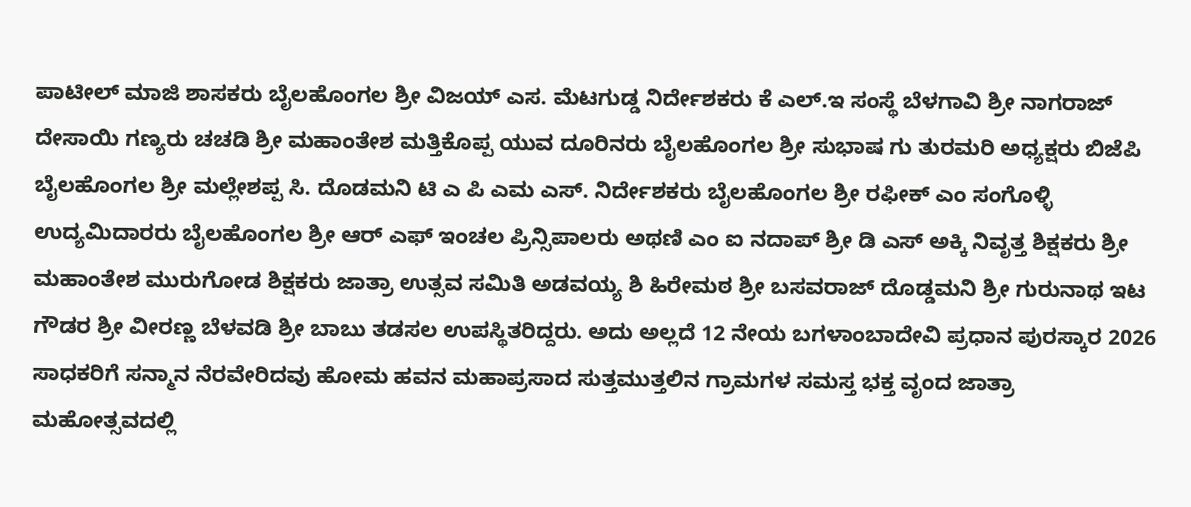ಪಾಟೀಲ್ ಮಾಜಿ ಶಾಸಕರು ಬೈಲಹೊಂಗಲ ಶ್ರೀ ವಿಜಯ್ ಎಸ. ಮೆಟಗುಡ್ಡ ನಿರ್ದೇಶಕರು ಕೆ ಎಲ್.ಇ ಸಂಸ್ಥೆ ಬೆಳಗಾವಿ ಶ್ರೀ ನಾಗರಾಜ್ ದೇಸಾಯಿ ಗಣ್ಯರು ಚಚಡಿ ಶ್ರೀ ಮಹಾಂತೇಶ ಮತ್ತಿಕೊಪ್ಪ ಯುವ ದೂರಿನರು ಬೈಲಹೊಂಗಲ ಶ್ರೀ ಸುಭಾಷ ಗು ತುರಮರಿ ಅಧ್ಯಕ್ಷರು ಬಿಜೆಪಿ ಬೈಲಹೊಂಗಲ ಶ್ರೀ ಮಲ್ಲೇಶಪ್ಪ ಸಿ. ದೊಡಮನಿ ಟಿ ಎ ಪಿ ಎಮ ಎಸ್. ನಿರ್ದೇಶಕರು ಬೈಲಹೊಂಗಲ ಶ್ರೀ ರಫೀಕ್ ಎಂ ಸಂಗೊಳ್ಳಿ ಉದ್ಯಮಿದಾರರು ಬೈಲಹೊಂಗಲ ಶ್ರೀ ಆರ್ ಎಫ್ ಇಂಚಲ ಪ್ರಿನ್ಸಿಪಾಲರು ಅಥಣಿ ಎಂ ಐ ನದಾಪ್ ಶ್ರೀ ಡಿ ಎಸ್ ಅಕ್ಕಿ ನಿವೃತ್ತ ಶಿಕ್ಷಕರು ಶ್ರೀ ಮಹಾಂತೇಶ ಮುರುಗೋಡ ಶಿಕ್ಷಕರು ಜಾತ್ರಾ ಉತ್ಸವ ಸಮಿತಿ ಅಡವಯ್ಯ ಶಿ ಹಿರೇಮಠ ಶ್ರೀ ಬಸವರಾಜ್ ದೊಡ್ಡಮನಿ ಶ್ರೀ ಗುರುನಾಥ ಇಟ ಗೌಡರ ಶ್ರೀ ವೀರಣ್ಣ ಬೆಳವಡಿ ಶ್ರೀ ಬಾಬು ತಡಸಲ ಉಪಸ್ಥಿತರಿದ್ದರು. ಅದು ಅಲ್ಲದೆ 12 ನೇಯ ಬಗಳಾಂಬಾದೇವಿ ಪ್ರಧಾನ ಪುರಸ್ಕಾರ 2026 ಸಾಧಕರಿಗೆ ಸನ್ಮಾನ ನೆರವೇರಿದವು ಹೋಮ ಹವನ ಮಹಾಪ್ರಸಾದ ಸುತ್ತಮುತ್ತಲಿನ ಗ್ರಾಮಗಳ ಸಮಸ್ತ ಭಕ್ತ ವೃಂದ ಜಾತ್ರಾ ಮಹೋತ್ಸವದಲ್ಲಿ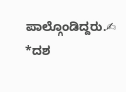ಪಾಲ್ಗೊಂಡಿದ್ದರು.✍
*ದಶ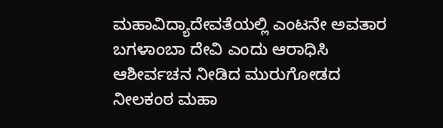ಮಹಾವಿದ್ಯಾದೇವತೆಯಲ್ಲಿ ಎಂಟನೇ ಅವತಾರ ಬಗಳಾಂಬಾ ದೇವಿ ಎಂದು ಆರಾಧಿಸಿ ಆಶೀರ್ವಚನ ನೀಡಿದ ಮುರುಗೋಡದ ನೀಲಕಂಠ ಮಹಾ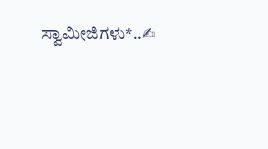ಸ್ವಾಮೀಜಿಗಳು*..✍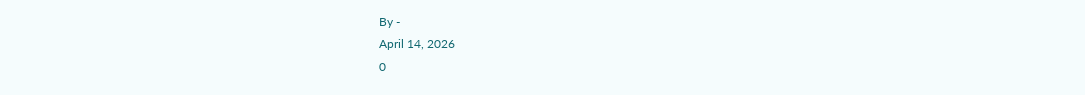By -
April 14, 2026
0